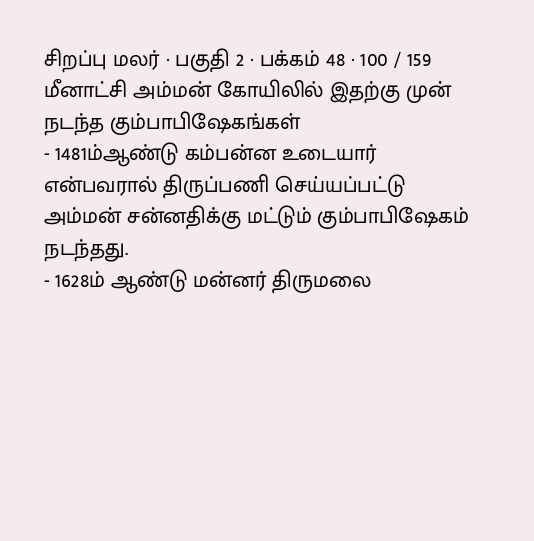சிறப்பு மலர் · பகுதி 2 · பக்கம் 48 · 100 / 159
மீனாட்சி அம்மன் கோயிலில் இதற்கு முன் நடந்த கும்பாபிஷேகங்கள்
- 1481ம்ஆண்டு கம்பன்ன உடையார் என்பவரால் திருப்பணி செய்யப்பட்டு அம்மன் சன்னதிக்கு மட்டும் கும்பாபிஷேகம் நடந்தது.
- 1628ம் ஆண்டு மன்னர் திருமலை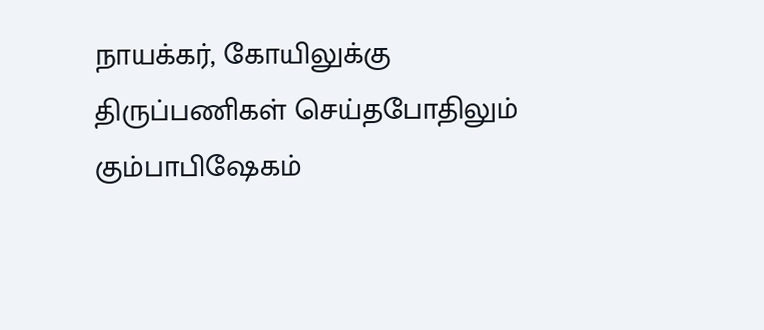நாயக்கர், கோயிலுக்கு திருப்பணிகள் செய்தபோதிலும் கும்பாபிஷேகம்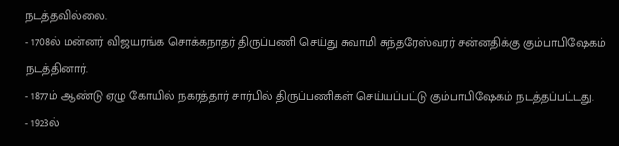நடத்தவில்லை.
- 1708ல் மன்னர் விஜயரங்க சொக்கநாதர் திருப்பணி செய்து சுவாமி சுந்தரேஸ்வரர் சன்னதிக்கு கும்பாபிஷேகம் நடத்தினார்.
- 1877ம் ஆண்டு ஏழு கோயில் நகரத்தார் சார்பில் திருப்பணிகள் செய்யப்பட்டு கும்பாபிஷேகம் நடத்தப்பட்டது.
- 1923ல்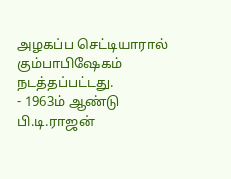அழகப்ப செட்டியாரால் கும்பாபிஷேகம் நடத்தப்பட்டது.
- 1963ம் ஆண்டு பி.டி.ராஜன்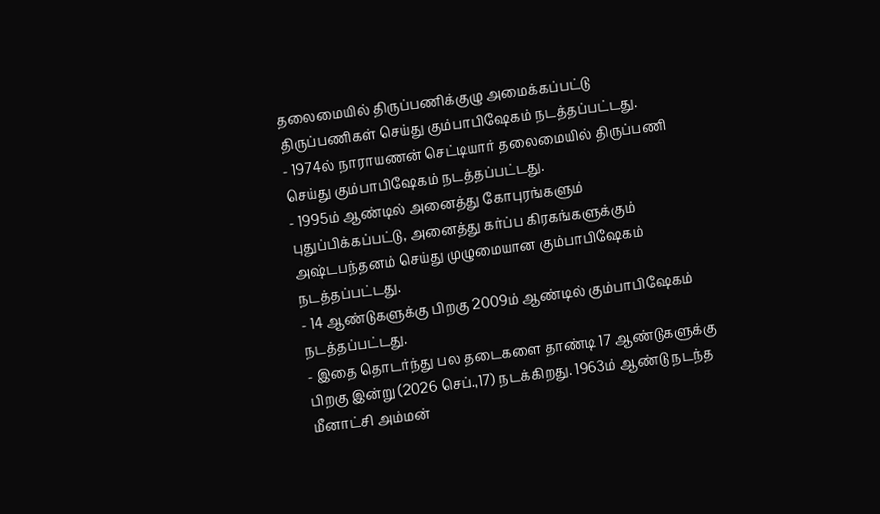தலைமையில் திருப்பணிக்குழு அமைக்கப்பட்டு திருப்பணிகள் செய்து கும்பாபிஷேகம் நடத்தப்பட்டது.
- 1974ல் நாராயணன் செட்டியார் தலைமையில் திருப்பணி செய்து கும்பாபிஷேகம் நடத்தப்பட்டது.
- 1995ம் ஆண்டில் அனைத்து கோபுரங்களும் புதுப்பிக்கப்பட்டு, அனைத்து கர்ப்ப கிரகங்களுக்கும் அஷ்டபந்தனம் செய்து முழுமையான கும்பாபிஷேகம் நடத்தப்பட்டது.
- 14 ஆண்டுகளுக்கு பிறகு 2009ம் ஆண்டில் கும்பாபிஷேகம் நடத்தப்பட்டது.
- இதை தொடர்ந்து பல தடைகளை தாண்டி 17 ஆண்டுகளுக்கு பிறகு இன்று (2026 செப்.,17) நடக்கிறது. 1963ம் ஆண்டு நடந்த மீனாட்சி அம்மன்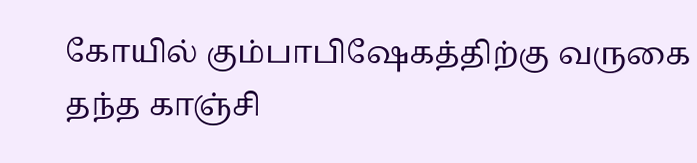கோயில் கும்பாபிஷேகத்திற்கு வருகை தந்த காஞ்சி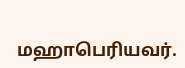மஹாபெரியவர்.